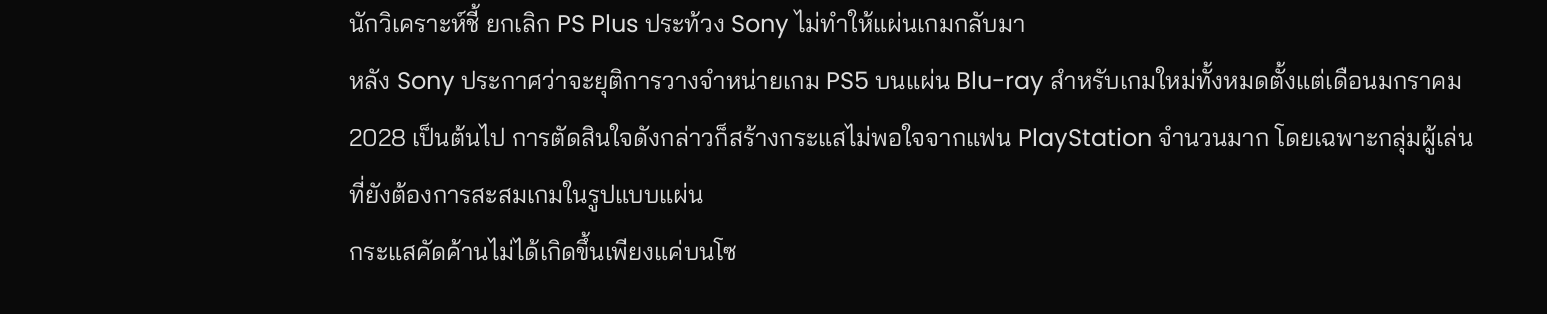นักวิเคราะห์ชี้ ยกเลิก PS Plus ประท้วง Sony ไม่ทำให้แผ่นเกมกลับมา
หลัง Sony ประกาศว่าจะยุติการวางจำหน่ายเกม PS5 บนแผ่น Blu-ray สำหรับเกมใหม่ทั้งหมดตั้งแต่เดือนมกราคม 2028 เป็นต้นไป การตัดสินใจดังกล่าวก็สร้างกระแสไม่พอใจจากแฟน PlayStation จำนวนมาก โดยเฉพาะกลุ่มผู้เล่นที่ยังต้องการสะสมเกมในรูปแบบแผ่น
กระแสคัดค้านไม่ได้เกิดขึ้นเพียงแค่บนโซ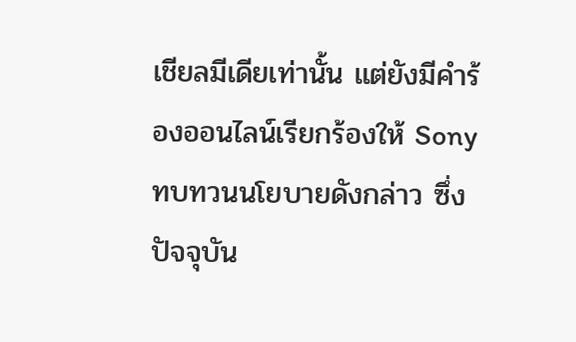เชียลมีเดียเท่านั้น แต่ยังมีคำร้องออนไลน์เรียกร้องให้ Sony ทบทวนนโยบายดังกล่าว ซึ่งปัจจุบัน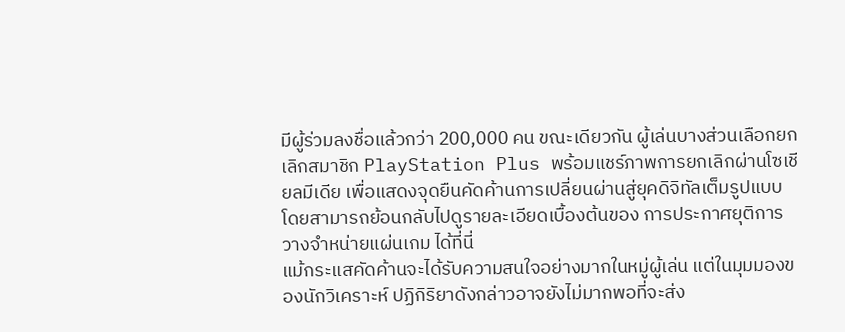มีผู้ร่วมลงชื่อแล้วกว่า 200,000 คน ขณะเดียวกัน ผู้เล่นบางส่วนเลือกยกเลิกสมาชิก PlayStation Plus พร้อมแชร์ภาพการยกเลิกผ่านโซเชียลมีเดีย เพื่อแสดงจุดยืนคัดค้านการเปลี่ยนผ่านสู่ยุคดิจิทัลเต็มรูปแบบ โดยสามารถย้อนกลับไปดูรายละเอียดเบื้องต้นของ การประกาศยุติการวางจำหน่ายแผ่นเกม ได้ที่นี่
แม้กระแสคัดค้านจะได้รับความสนใจอย่างมากในหมู่ผู้เล่น แต่ในมุมมองของนักวิเคราะห์ ปฏิกิริยาดังกล่าวอาจยังไม่มากพอที่จะส่ง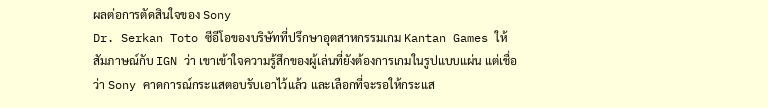ผลต่อการตัดสินใจของ Sony
Dr. Serkan Toto ซีอีโอของบริษัทที่ปรึกษาอุตสาหกรรมเกม Kantan Games ให้สัมภาษณ์กับ IGN ว่า เขาเข้าใจความรู้สึกของผู้เล่นที่ยังต้องการเกมในรูปแบบแผ่น แต่เชื่อว่า Sony คาดการณ์กระแสตอบรับเอาไว้แล้ว และเลือกที่จะรอให้กระแส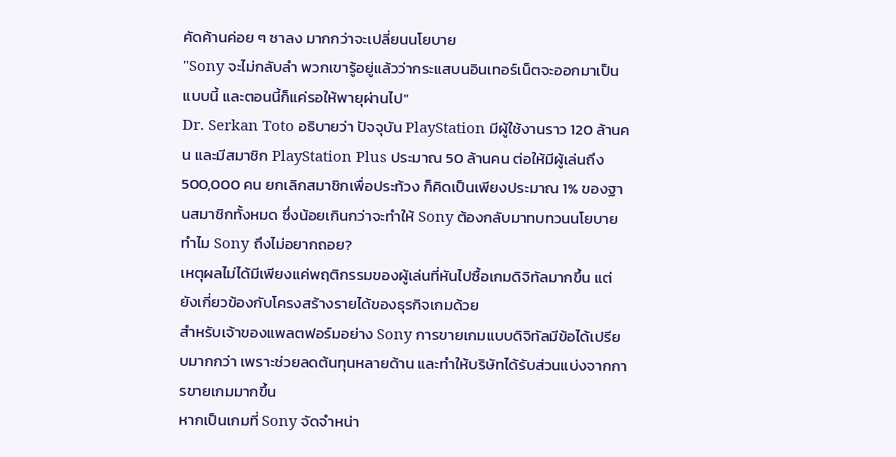คัดค้านค่อย ๆ ซาลง มากกว่าจะเปลี่ยนนโยบาย
"Sony จะไม่กลับลำ พวกเขารู้อยู่แล้วว่ากระแสบนอินเทอร์เน็ตจะออกมาเป็นแบบนี้ และตอนนี้ก็แค่รอให้พายุผ่านไป"
Dr. Serkan Toto อธิบายว่า ปัจจุบัน PlayStation มีผู้ใช้งานราว 120 ล้านคน และมีสมาชิก PlayStation Plus ประมาณ 50 ล้านคน ต่อให้มีผู้เล่นถึง 500,000 คน ยกเลิกสมาชิกเพื่อประท้วง ก็คิดเป็นเพียงประมาณ 1% ของฐานสมาชิกทั้งหมด ซึ่งน้อยเกินกว่าจะทำให้ Sony ต้องกลับมาทบทวนนโยบาย
ทำไม Sony ถึงไม่อยากถอย?
เหตุผลไม่ได้มีเพียงแค่พฤติกรรมของผู้เล่นที่หันไปซื้อเกมดิจิทัลมากขึ้น แต่ยังเกี่ยวข้องกับโครงสร้างรายได้ของธุรกิจเกมด้วย
สำหรับเจ้าของแพลตฟอร์มอย่าง Sony การขายเกมแบบดิจิทัลมีข้อได้เปรียบมากกว่า เพราะช่วยลดต้นทุนหลายด้าน และทำให้บริษัทได้รับส่วนแบ่งจากการขายเกมมากขึ้น
หากเป็นเกมที่ Sony จัดจำหน่า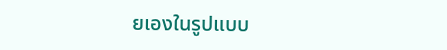ยเองในรูปแบบ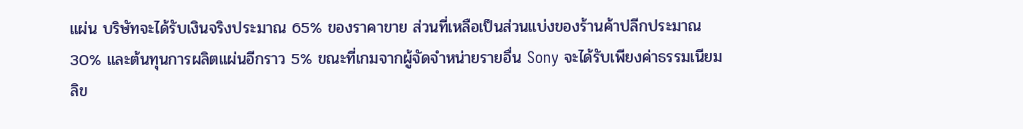แผ่น บริษัทจะได้รับเงินจริงประมาณ 65% ของราคาขาย ส่วนที่เหลือเป็นส่วนแบ่งของร้านค้าปลีกประมาณ 30% และต้นทุนการผลิตแผ่นอีกราว 5% ขณะที่เกมจากผู้จัดจำหน่ายรายอื่น Sony จะได้รับเพียงค่าธรรมเนียมลิข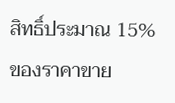สิทธิ์ประมาณ 15% ของราคาขาย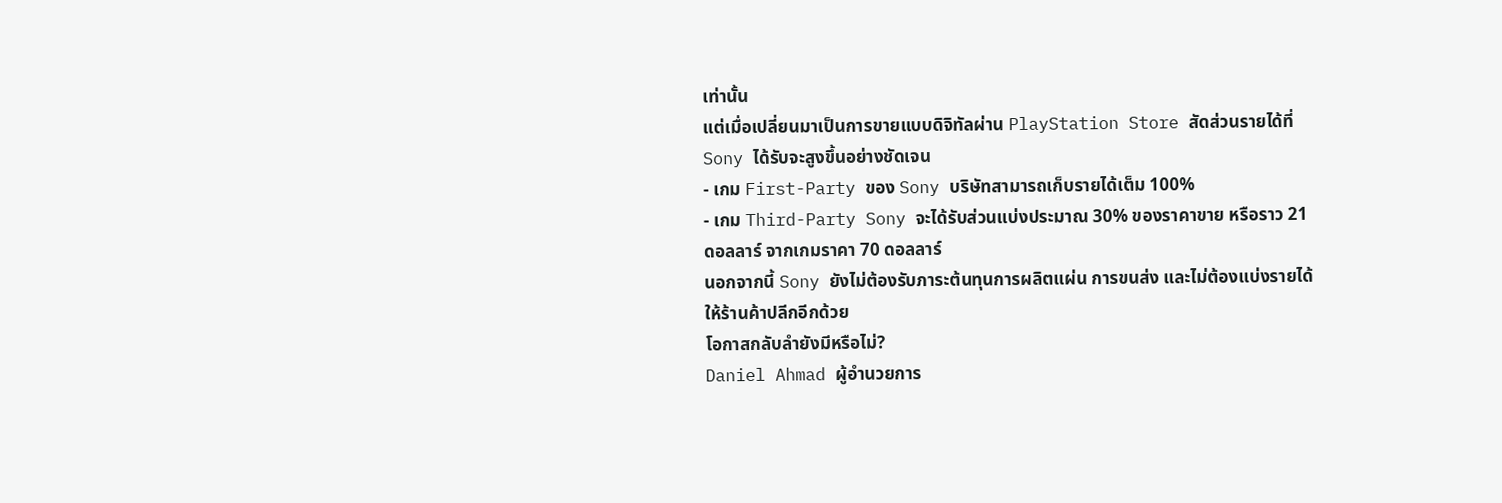เท่านั้น
แต่เมื่อเปลี่ยนมาเป็นการขายแบบดิจิทัลผ่าน PlayStation Store สัดส่วนรายได้ที่ Sony ได้รับจะสูงขึ้นอย่างชัดเจน
- เกม First-Party ของ Sony บริษัทสามารถเก็บรายได้เต็ม 100%
- เกม Third-Party Sony จะได้รับส่วนแบ่งประมาณ 30% ของราคาขาย หรือราว 21 ดอลลาร์ จากเกมราคา 70 ดอลลาร์
นอกจากนี้ Sony ยังไม่ต้องรับภาระต้นทุนการผลิตแผ่น การขนส่ง และไม่ต้องแบ่งรายได้ให้ร้านค้าปลีกอีกด้วย
โอกาสกลับลำยังมีหรือไม่?
Daniel Ahmad ผู้อำนวยการ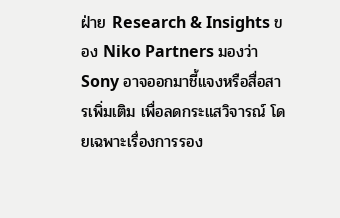ฝ่าย Research & Insights ของ Niko Partners มองว่า Sony อาจออกมาชี้แจงหรือสื่อสารเพิ่มเติม เพื่อลดกระแสวิจารณ์ โดยเฉพาะเรื่องการรอง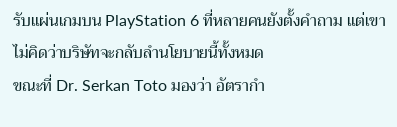รับแผ่นเกมบน PlayStation 6 ที่หลายคนยังตั้งคำถาม แต่เขาไม่คิดว่าบริษัทจะกลับลำนโยบายนี้ทั้งหมด
ขณะที่ Dr. Serkan Toto มองว่า อัตรากำ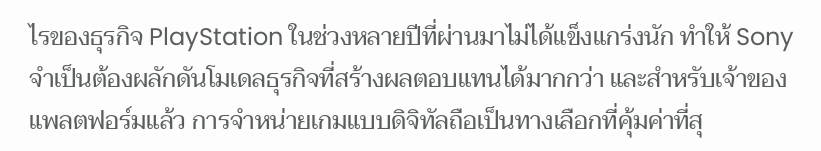ไรของธุรกิจ PlayStation ในช่วงหลายปีที่ผ่านมาไม่ได้แข็งแกร่งนัก ทำให้ Sony จำเป็นต้องผลักดันโมเดลธุรกิจที่สร้างผลตอบแทนได้มากกว่า และสำหรับเจ้าของแพลตฟอร์มแล้ว การจำหน่ายเกมแบบดิจิทัลถือเป็นทางเลือกที่คุ้มค่าที่สุ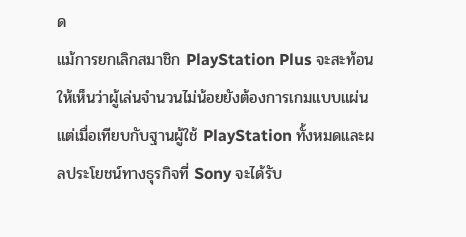ด
แม้การยกเลิกสมาชิก PlayStation Plus จะสะท้อนให้เห็นว่าผู้เล่นจำนวนไม่น้อยยังต้องการเกมแบบแผ่น แต่เมื่อเทียบกับฐานผู้ใช้ PlayStation ทั้งหมดและผลประโยชน์ทางธุรกิจที่ Sony จะได้รับ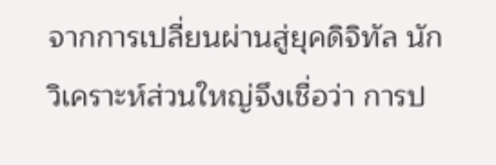จากการเปลี่ยนผ่านสู่ยุคดิจิทัล นักวิเคราะห์ส่วนใหญ่จึงเชื่อว่า การป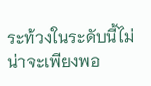ระท้วงในระดับนี้ไม่น่าจะเพียงพอ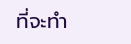ที่จะทำ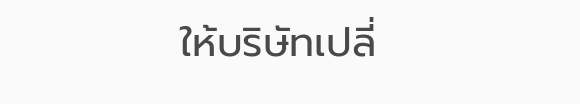ให้บริษัทเปลี่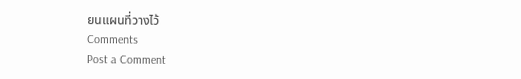ยนแผนที่วางไว้
Comments
Post a Comment